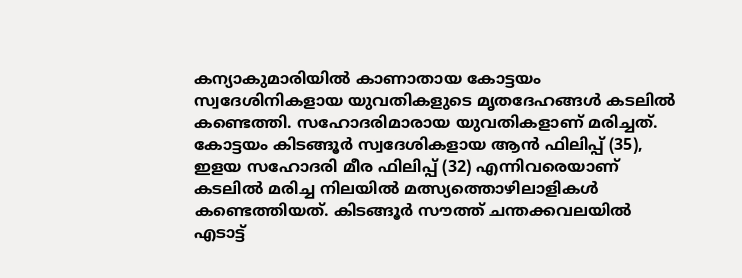കന്യാകുമാരിയിൽ കാണാതായ കോട്ടയം സ്വദേശിനികളായ യുവതികളുടെ മൃതദേഹങ്ങൾ കടലിൽ കണ്ടെത്തി. സഹോദരിമാരായ യുവതികളാണ് മരിച്ചത്. കോട്ടയം കിടങ്ങൂർ സ്വദേശികളായ ആൻ ഫിലിപ്പ് (35), ഇളയ സഹോദരി മീര ഫിലിപ്പ് (32) എന്നിവരെയാണ് കടലിൽ മരിച്ച നിലയിൽ മത്സ്യത്തൊഴിലാളികൾ കണ്ടെത്തിയത്. കിടങ്ങൂർ സൗത്ത് ചന്തക്കവലയിൽ എടാട്ട്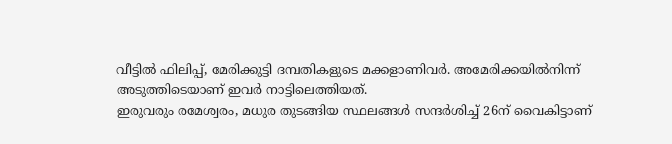വീട്ടിൽ ഫിലിപ്പ്, മേരിക്കുട്ടി ദമ്പതികളുടെ മക്കളാണിവർ. അമേരിക്കയിൽനിന്ന് അടുത്തിടെയാണ് ഇവർ നാട്ടിലെത്തിയത്.
ഇരുവരും രമേശ്വരം, മധുര തുടങ്ങിയ സ്ഥലങ്ങൾ സന്ദർശിച്ച് 26ന് വൈകിട്ടാണ്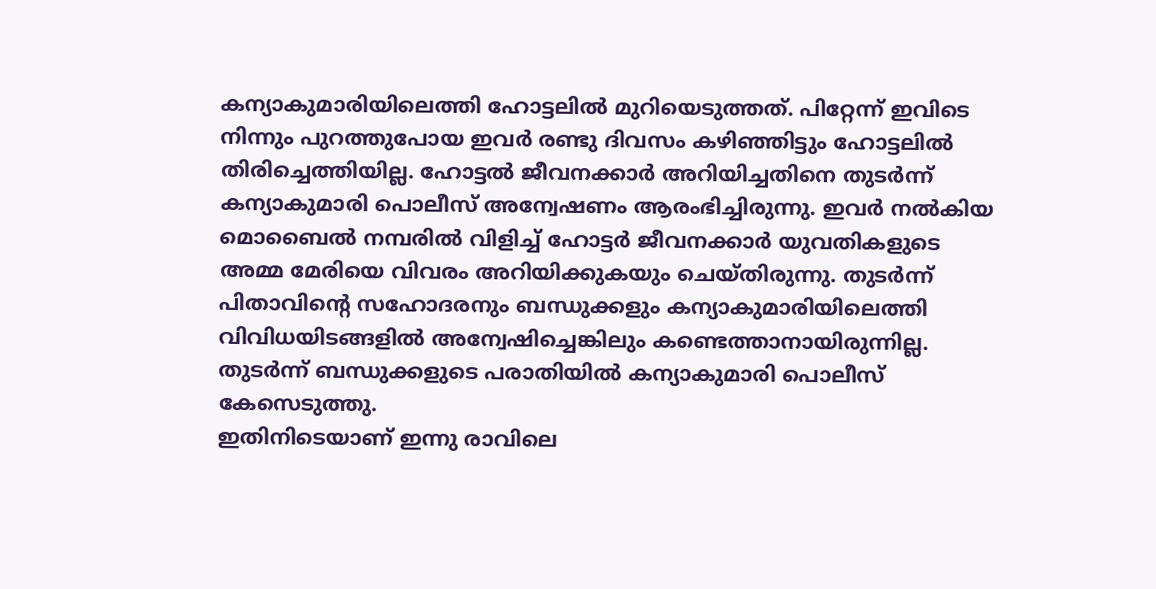കന്യാകുമാരിയിലെത്തി ഹോട്ടലിൽ മുറിയെടുത്തത്. പിറ്റേന്ന് ഇവിടെ നിന്നും പുറത്തുപോയ ഇവർ രണ്ടു ദിവസം കഴിഞ്ഞിട്ടും ഹോട്ടലിൽ തിരിച്ചെത്തിയില്ല. ഹോട്ടൽ ജീവനക്കാർ അറിയിച്ചതിനെ തുടർന്ന് കന്യാകുമാരി പൊലീസ് അന്വേഷണം ആരംഭിച്ചിരുന്നു. ഇവർ നൽകിയ മൊബൈൽ നമ്പരിൽ വിളിച്ച് ഹോട്ടർ ജീവനക്കാർ യുവതികളുടെ അമ്മ മേരിയെ വിവരം അറിയിക്കുകയും ചെയ്തിരുന്നു. തുടർന്ന് പിതാവിന്റെ സഹോദരനും ബന്ധുക്കളും കന്യാകുമാരിയിലെത്തി വിവിധയിടങ്ങളിൽ അന്വേഷിച്ചെങ്കിലും കണ്ടെത്താനായിരുന്നില്ല. തുടർന്ന് ബന്ധുക്കളുടെ പരാതിയിൽ കന്യാകുമാരി പൊലീസ് കേസെടുത്തു.
ഇതിനിടെയാണ് ഇന്നു രാവിലെ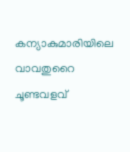കന്യാകുമാരിയിലെ വാവതുറൈ ചൂണ്ടവളവ്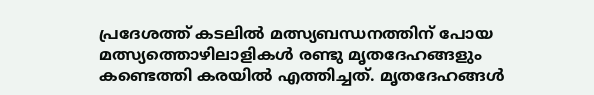പ്രദേശത്ത് കടലിൽ മത്സ്യബന്ധനത്തിന് പോയ മത്സ്യത്തൊഴിലാളികൾ രണ്ടു മൃതദേഹങ്ങളും കണ്ടെത്തി കരയിൽ എത്തിച്ചത്. മൃതദേഹങ്ങൾ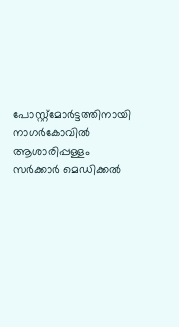പോസ്റ്റ്മോർട്ടത്തിനായി നാഗർകോവിൽ ആശാരിപ്പള്ളം സർക്കാർ മെഡിക്കൽ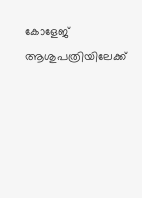കോളേജ് ആശുപത്രിയിലേക്ക്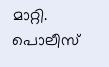മാറ്റി. പൊലീസ്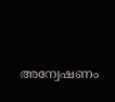അന്വേഷണം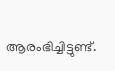ആരംഭിച്ചിട്ടുണ്ട്.